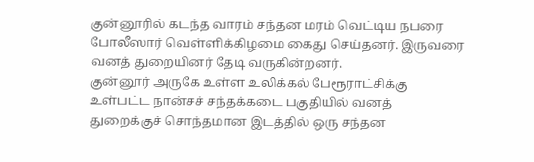குன்னூரில் கடந்த வாரம் சந்தன மரம் வெட்டிய நபரை போலீஸார் வெள்ளிக்கிழமை கைது செய்தனர். இருவரை வனத் துறையினர் தேடி வருகின்றனர்.
குன்னூர் அருகே உள்ள உலிக்கல் பேரூராட்சிக்கு உள்பட்ட நான்சச் சந்தக்கடை பகுதியில் வனத் துறைக்குச் சொந்தமான இடத்தில் ஒரு சந்தன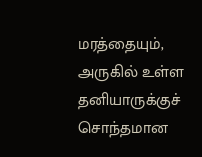மரத்தையும், அருகில் உள்ள தனியாருக்குச் சொந்தமான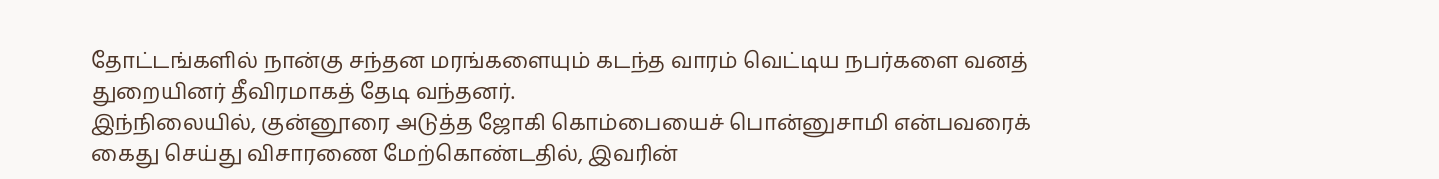தோட்டங்களில் நான்கு சந்தன மரங்களையும் கடந்த வாரம் வெட்டிய நபர்களை வனத் துறையினர் தீவிரமாகத் தேடி வந்தனர்.
இந்நிலையில், குன்னூரை அடுத்த ஜோகி கொம்பையைச் பொன்னுசாமி என்பவரைக் கைது செய்து விசாரணை மேற்கொண்டதில், இவரின்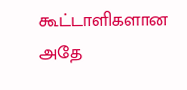கூட்டாளிகளான அதே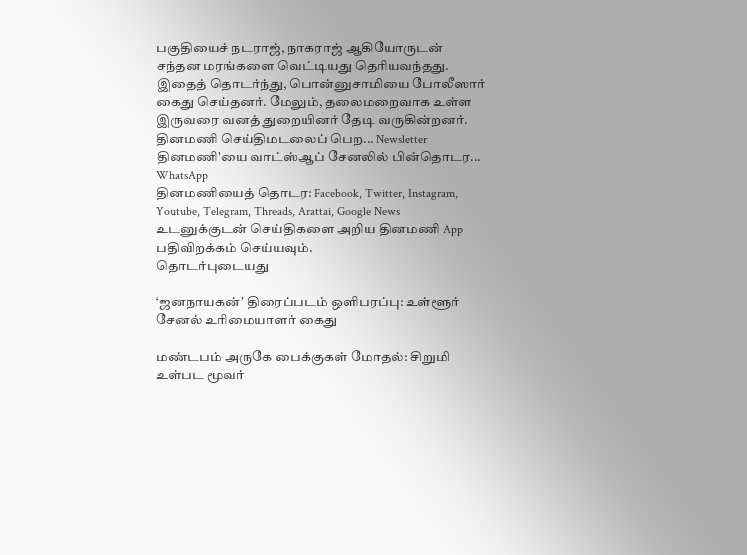பகுதியைச் நடராஜ், நாகராஜ் ஆகியோருடன் சந்தன மரங்களை வெட்டியது தெரியவந்தது. இதைத் தொடர்ந்து, பொன்னுசாமியை போலீஸார் கைது செய்தனர். மேலும், தலைமறைவாக உள்ள இருவரை வனத் துறையினர் தேடி வருகின்றனர்.
தினமணி செய்திமடலைப் பெற... Newsletter
தினமணி'யை வாட்ஸ்ஆப் சேனலில் பின்தொடர... WhatsApp
தினமணியைத் தொடர: Facebook, Twitter, Instagram, Youtube, Telegram, Threads, Arattai, Google News
உடனுக்குடன் செய்திகளை அறிய தினமணி App பதிவிறக்கம் செய்யவும்.
தொடர்புடையது

‘ஜனநாயகன்’ திரைப்படம் ஒளிபரப்பு: உள்ளூர் சேனல் உரிமையாளர் கைது

மண்டபம் அருகே பைக்குகள் மோதல்: சிறுமி உள்பட மூவர்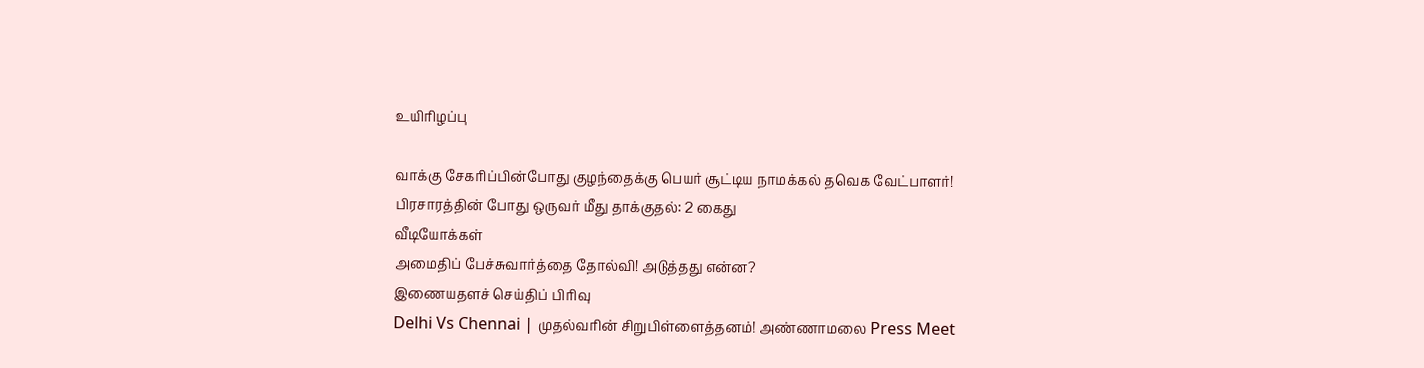உயிரிழப்பு

வாக்கு சேகரிப்பின்போது குழந்தைக்கு பெயர் சூட்டிய நாமக்கல் தவெக வேட்பாளர்!
பிரசாரத்தின் போது ஒருவர் மீது தாக்குதல்: 2 கைது
வீடியோக்கள்
அமைதிப் பேச்சுவார்த்தை தோல்வி! அடுத்தது என்ன?
இணையதளச் செய்திப் பிரிவு
Delhi Vs Chennai | முதல்வரின் சிறுபிள்ளைத்தனம்! அண்ணாமலை Press Meet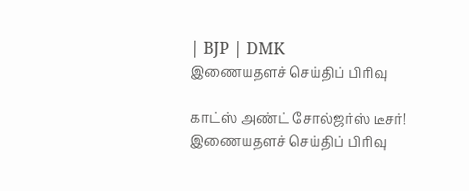| BJP | DMK
இணையதளச் செய்திப் பிரிவு

காட்ஸ் அண்ட் சோல்ஜர்ஸ் டீசர்!
இணையதளச் செய்திப் பிரிவு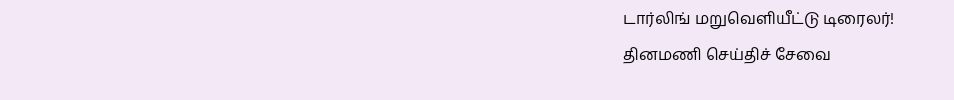டார்லிங் மறுவெளியீட்டு டிரைலர்!
தினமணி செய்திச் சேவை